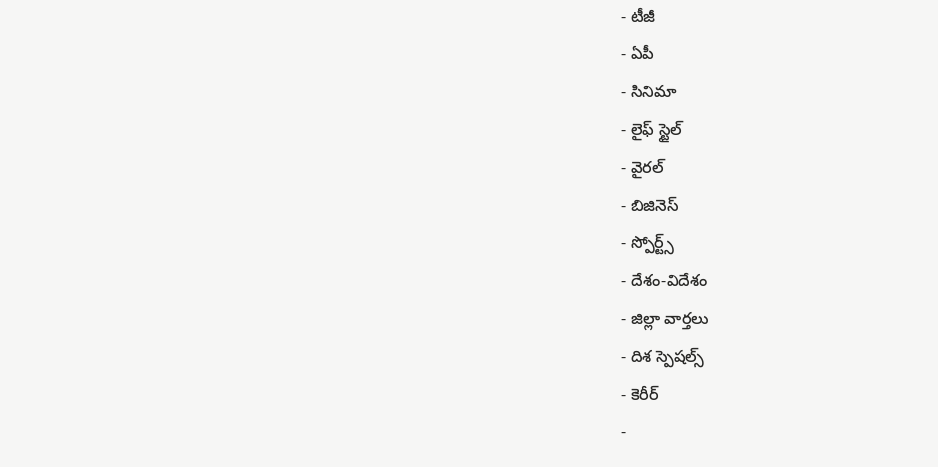- టీజీ
- ఏపీ
- సినిమా
- లైఫ్ స్టైల్
- వైరల్
- బిజినెస్
- స్పోర్ట్స్
- దేశం-విదేశం
- జిల్లా వార్తలు
- దిశ స్పెషల్స్
- కెరీర్
-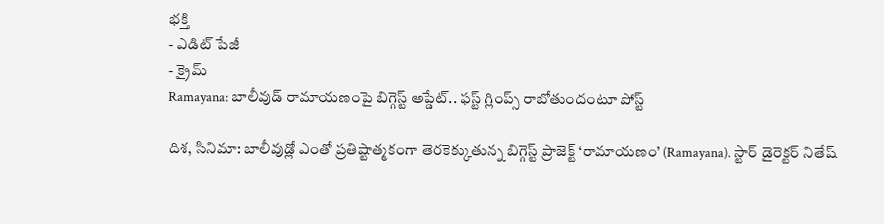భక్తి
- ఎడిట్ పేజీ
- క్రైమ్
Ramayana: బాలీవుడ్ రామాయణంపై బిగ్గెస్ట్ అప్డేట్.. ఫస్ట్ గ్లింప్స్ రాబోతుందంటూ పోస్ట్

దిశ, సినిమా: బాలీవుడ్లో ఎంతో ప్రతిష్టాత్మకంగా తెరకెక్కుతున్న బిగ్గెస్ట్ ప్రాజెక్ట్ ‘రామాయణం’ (Ramayana). స్టార్ డైరెక్టర్ నితేష్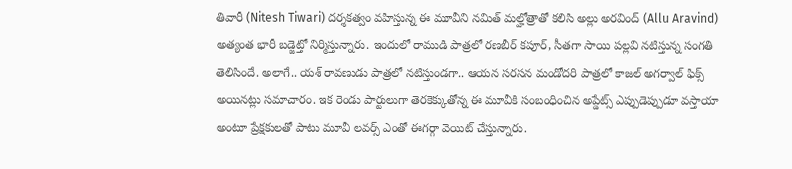తివారీ (Nitesh Tiwari) దర్శకత్వం వహిస్తున్న ఈ మూవీని నమిత్ మల్హోత్రాతో కలిసి అల్లు అరవింద్ (Allu Aravind) అత్యంత భారీ బడ్జెట్తో నిర్మిస్తున్నారు. ఇందులో రాముడి పాత్రలో రణబీర్ కపూర్, సీతగా సాయి పల్లవి నటిస్తున్న సంగతి తెలిసిందే. అలాగే.. యశ్ రావణుడు పాత్రలో నటిస్తుండగా.. ఆయన సరసన మండోదరి పాత్రలో కాజల్ అగర్వాల్ ఫిక్స్ అయినట్లు సమాచారం. ఇక రెండు పార్టులుగా తెరకెక్కుతోన్న ఈ మూవీకి సంబంధించిన అప్డేట్స్ ఎప్పుడెప్పుడూ వస్తాయా అంటూ ప్రేక్షకులతో పాటు మూవీ లవర్స్ ఎంతో ఈగర్గా వెయిట్ చేస్తున్నారు.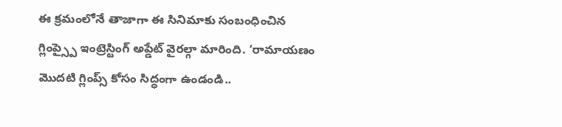ఈ క్రమంలోనే తాజాగా ఈ సినిమాకు సంబంధించిన గ్లింప్స్పై ఇంట్రెస్టింగ్ అప్డేట్ వైరల్గా మారింది. ‘రామాయణం మొదటి గ్లింప్స్ కోసం సిద్ధంగా ఉండండి..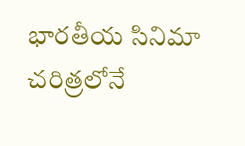భారతీయ సినిమా చరిత్రలోనే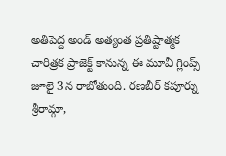అతిపెద్ద అండ్ అత్యంత ప్రతిష్టాత్మక చారిత్రక ప్రాజెక్ట్ కానున్న ఈ మూవీ గ్లింప్స్ జూలై 3న రాబోతుంది. రణబీర్ కపూర్ను శ్రీరామ్గా,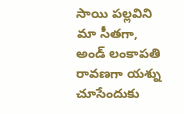సాయి పల్లవిని మా సీతగా, అండ్ లంకాపతి రావణగా యశ్ను చూసేందుకు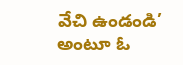వేచి ఉండండి’ అంటూ ఓ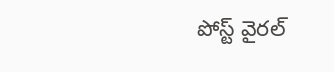పోస్ట్ వైరల్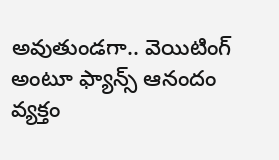అవుతుండగా.. వెయిటింగ్ అంటూ ఫ్యాన్స్ ఆనందం వ్యక్తం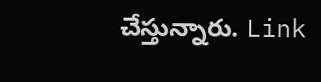చేస్తున్నారు. Link